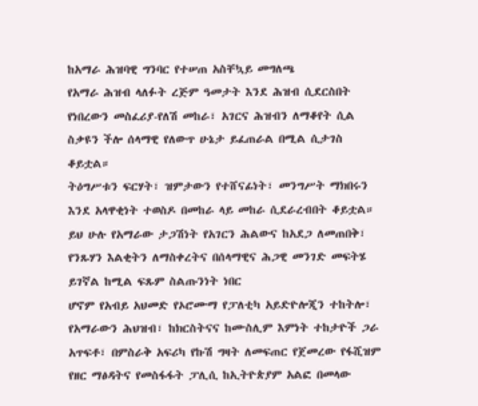ከአማራ ሕዝባዊ ግንባር የተሠጠ አስቸኳይ መግለጫ
የአማራ ሕዝብ ላለፉት ረጅም ዓመታት እንደ ሕዝብ ሲደርስበት የነበረውን መስፈሪያ-የለሽ መከራ፣ አገርና ሕዝብን ለማቆየት ሲል ስቃዩን ችሎ ሰላማዊ የለውጥ ሁኔታ ይፈጠራል በሚል ሲታገስ ቆይቷል።
ትዕግሥቱን ፍርሃት፣ ዝምታውን የተሸናፊነት፣ መንግሥት ማክበሩን እንደ አላዋቂነት ተወስዶ በመከራ ላይ መከራ ሲደራረብበት ቆይቷል። ይህ ሁሉ የአማራው ታጋሽነት የአገርን ሕልውና ከአደጋ ለመጠበቅ፣ የንጹሃን እልቂትን ለማስቀረትና በሰላማዊና ሕጋዊ መንገድ መፍትሄ ይገኛል ከሚል ፍጹም ስልጡንነት ነበር
ሆኖም የአብይ አህመድ የኦሮሙማ የፓለቲካ አይድዮሎጂን ተከትሎ፣ የአማራውን ሕህዝብ፣ ከክርስትናና ከሙስሊም እምነት ተከታዮች ጋራ አጥፍቶ፣ በምስራቅ አፍሪካ የኩሽ ግዛት ለመፍጠር የጀመረው የፋሺዝም የዘር ማፅዳትና የመስፋፋት ፓሊሲ ከኢትዮጵያም አልፎ በመላው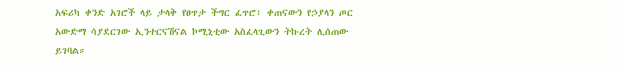አፍሪካ ቀንድ አገሮች ላይ ታላቅ የፀጥታ ችግር ፈጥሮ፣ ቀጠናውን የኃያላን ጦር አውድማ ሳያደርገው ኢንተርናሽናል ኮሚኒቲው አስፈላጊውን ትኩረት ሊሰጠው ይገባል።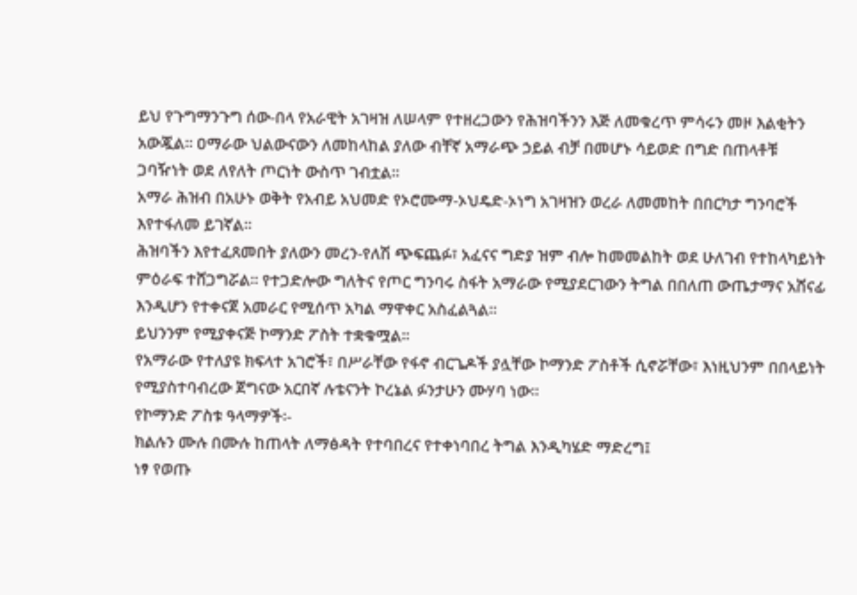ይህ የጉግማንጉግ ሰው-በላ የአራዊት አገዛዝ ለሠላም የተዘረጋውን የሕዝባችንን እጅ ለመቁረጥ ምሳሩን መዞ እልቂትን አውጇል። ዐማራው ህልውናውን ለመከላከል ያለው ብቸኛ አማራጭ ኃይል ብቻ በመሆኑ ሳይወድ በግድ በጠላቶቹ ጋባዥነት ወደ ለየለት ጦርነት ውስጥ ገብቷል።
አማራ ሕዝብ በአሁኑ ወቅት የአብይ አህመድ የኦሮሙማ-ኦህዴድ-ኦነግ አገዛዝን ወረራ ለመመከት በበርካታ ግንባሮች እየተፋለመ ይገኛል።
ሕዝባችን እየተፈጸመበት ያለውን መረን-የለሽ ጭፍጨፉ፣ አፈናና ግድያ ዝም ብሎ ከመመልከት ወደ ሁለገብ የተከላካይነት ምዕራፍ ተሸጋግሯል። የተጋድሎው ግለትና የጦር ግንባሩ ስፋት አማራው የሚያደርገውን ትግል በበለጠ ውጤታማና አሸናፊ እንዲሆን የተቀናጀ አመራር የሚሰጥ አካል ማዋቀር አስፈልጓል።
ይህንንም የሚያቀናጅ ኮማንድ ፖስት ተቋቁሟል።
የአማራው የተለያዩ ክፍላተ አገሮች፣ በሥራቸው የፋኖ ብርጌዶች ያሏቸው ኮማንድ ፖስቶች ሲኖሯቸው፣ እነዚህንም በበላይነት የሚያስተባብረው ጀግናው አርበኛ ሉቴናንት ኮረኔል ፉንታሁን ሙሃባ ነው።
የኮማንድ ፖስቱ ዓላማዎች፡-
ክልሉን ሙሉ በሙሉ ከጠላት ለማፅዳት የተባበረና የተቀነባበረ ትግል እንዲካሄድ ማድረግ፤
ነፃ የወጡ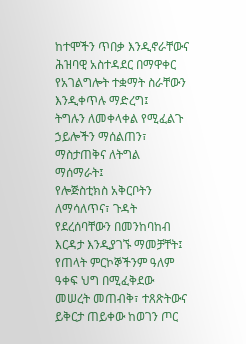ከተሞችን ጥበቃ እንዲኖራቸውና ሕዝባዊ አስተዳደር በማዋቀር የአገልግሎት ተቋማት ስራቸውን እንዲቀጥሉ ማድረግ፤
ትግሉን ለመቀላቀል የሚፈልጉ ኃይሎችን ማሰልጠን፣ ማስታጠቅና ለትግል ማሰማራት፤
የሎጅስቲክስ አቅርቦትን ለማሳለጥና፣ ጉዳት የደረሰባቸውን በመንከባከብ እርዳታ እንዲያገኙ ማመቻቸት፤
የጠላት ምርኮኞችንም ዓለም ዓቀፍ ህግ በሚፈቅደው መሠረት መጠብቅ፣ ተጸጽትውና ይቅርታ ጠይቀው ከወገን ጦር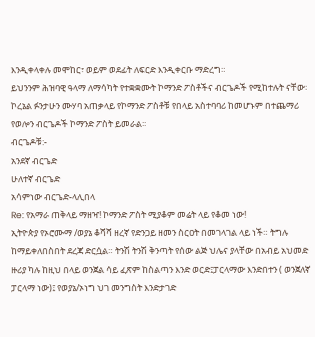እንዲቀላቀሉ መሞከር፣ ወይም ወደፊት ለፍርድ እንዲቀርቡ ማድረግ።
ይህንንም ሕዝባዊ ዓላማ ለማሳካት የተቋቋሙት ኮማንድ ፖስቶችና ብርጌዶች የሚከተሉት ናቸው፡
ኮረኔል ፉንታሁን ሙሃባ አጠቃላይ የኮማንድ ፖስቶቹ የበላይ አስተባባሪ ከመሆኑም በተጨማሪ የወሎን ብርጌዶች ኮማንድ ፖስት ይመራል፡፡
ብርጌዶቹ:-
አንደኛ ብርጌድ
ሁለተኛ ብርጌድ
አሳምነው ብርጌድ-ላሊበላ
Re: የአማራ ጠቅላይ ማዘዣ! ኮማንድ ፖስት ሚያቆም መሬት ላይ የቆመ ነው!
ኢትዮጵያ የኦሮሙማ /ወያኔ ቆሻሻ ዘረኛ የድንጋይ ዘመን ስርዐት በመገላገል ላይ ነች። ትግሉ ከማይቀለበስበት ደረጃ ድርሷል። ትንሽ ትንሽ ቅንጣት የሰው ልጅ ህሌና ያላቸው በአብይ አህመድ ዙሪያ ካሉ ከዚህ በላይ ወንጀል ሳይ ፈጽም ከስልጣን እንድ ወርድ፤ፓርላማው እንድበተን ( ወንጀለኛ ፓርላማ ነው)፤ የወያኔ/ኦነግ ህገ መንግስት እንድታገድ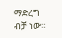ማድረግ ብቻ ነው።